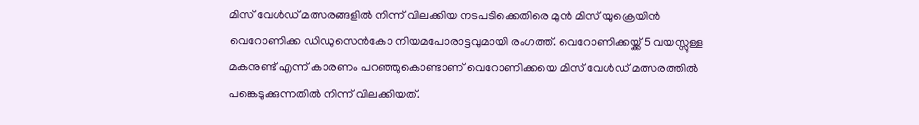മിസ് വേൾഡ് മത്സരങ്ങളിൽ നിന്ന് വിലക്കിയ നടപടിക്കെതിരെ മുൻ മിസ് യുക്രെയിൻ വെറോണിക്ക ഡിഡുസെൻകോ നിയമപോരാട്ടവുമായി രംഗത്ത്. വെറോണിക്കയ്ക്ക് 5 വയസ്സുള്ള മകനുണ്ട് എന്ന് കാരണം പറഞ്ഞുകൊണ്ടാണ് വെറോണിക്കയെ മിസ് വേൾഡ് മത്സരത്തിൽ പങ്കെടുക്കുന്നതില്‍ നിന്ന് വിലക്കിയത്.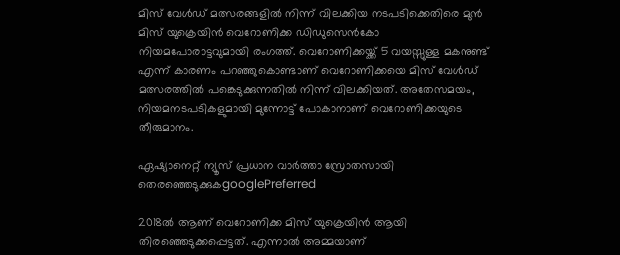മിസ് വേൾഡ് മത്സരങ്ങളിൽ നിന്ന് വിലക്കിയ നടപടിക്കെതിരെ മുൻ മിസ് യുക്രെയിൻ വെറോണിക്ക ഡിഡുസെൻകോ നിയമപോരാട്ടവുമായി രംഗത്ത്. വെറോണിക്കയ്ക്ക് 5 വയസ്സുള്ള മകനുണ്ട് എന്ന് കാരണം പറഞ്ഞുകൊണ്ടാണ് വെറോണിക്കയെ മിസ് വേൾഡ് മത്സരത്തിൽ പങ്കെടുക്കുന്നതില്‍ നിന്ന് വിലക്കിയത്. അതേസമയം, നിയമനടപടികളുമായി മുന്നോട്ട് പോകാനാണ് വെറോണിക്കയുടെ തീരുമാനം.

ഏഷ്യാനെറ്റ് ന്യൂസ് പ്രധാന വാർത്താ സ്രോതസായി തെരഞ്ഞെടുക്കുകgooglePreferred

2018ൽ ആണ് വെറോണിക്ക മിസ് യുക്രെയിൻ ആയി തിരഞ്ഞെടുക്കപ്പെട്ടത്. എന്നാൽ അമ്മയാണ്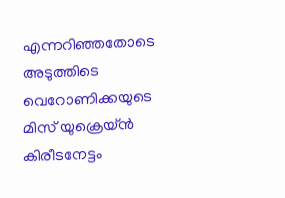എന്നറിഞ്ഞതോടെ അടുത്തിടെ വെറോണിക്കയുടെ മിസ് യുക്രെയ്ൻ കിരീടനേട്ടം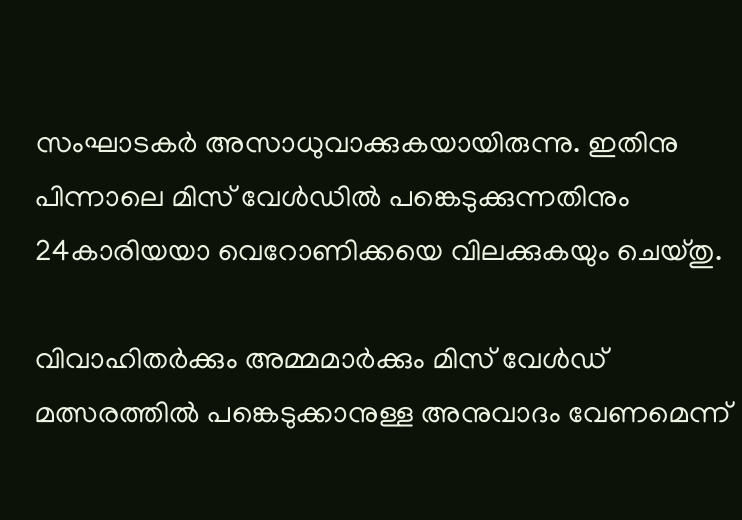സംഘാടകര്‍ അസാധുവാക്കുകയായിരുന്നു. ഇതിനു പിന്നാലെ മിസ് വേൾഡിൽ പങ്കെടുക്കുന്നതിനും 24കാരിയയാ വെറോണിക്കയെ വിലക്കുകയും ചെയ്തു.

വിവാഹിതര്‍ക്കും അമ്മമാര്‍ക്കും മിസ് വേള്‍ഡ് മത്സരത്തില്‍ പങ്കെടുക്കാനുള്ള അനുവാദം വേണമെന്ന്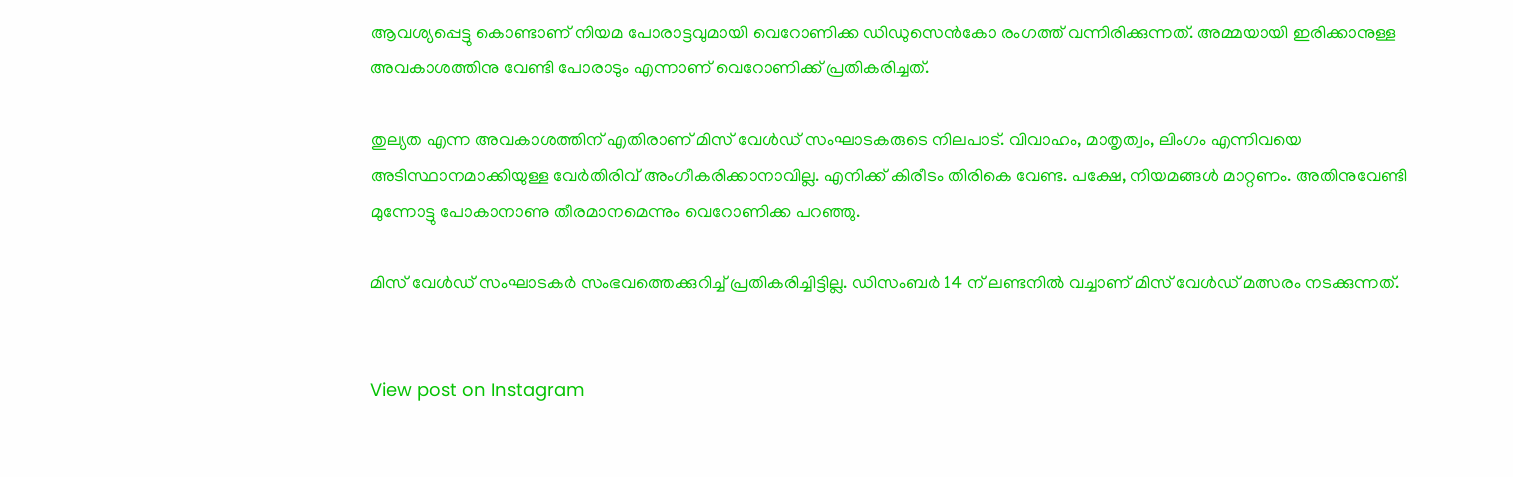ആവശ്യപ്പെട്ടു കൊണ്ടാണ് നിയമ പോരാട്ടവുമായി വെറോണിക്ക ഡിഡുസെന്‍കോ രംഗത്ത് വന്നിരിക്കുന്നത്. അമ്മയായി ഇരിക്കാനുള്ള അവകാശത്തിനു വേണ്ടി പോരാടും എന്നാണ് വെറോണിക്ക് പ്രതികരിച്ചത്.

തുല്യത എന്ന അവകാശത്തിന് എതിരാണ് മിസ് വേൾഡ് സംഘാടകരുടെ നിലപാട്. വിവാഹം, മാതൃത്വം, ലിംഗം എന്നിവയെ അടിസ്ഥാനമാക്കിയുള്ള വേർതിരിവ് അംഗീകരിക്കാനാവില്ല. എനിക്ക് കിരീടം തിരികെ വേണ്ട. പക്ഷേ, നിയമങ്ങൾ മാറ്റണം. അതിനുവേണ്ടി മുന്നോട്ടു പോകാനാണു തീരമാനമെന്നും വെറോണിക്ക പറഞ്ഞു.

മിസ് വേൾഡ് സംഘാടകർ സംഭവത്തെക്കുറിച്ച് പ്രതികരിച്ചിട്ടില്ല. ഡിസംബര്‍ 14 ന് ലണ്ടനില്‍ വച്ചാണ് മിസ് വേള്‍ഡ് മത്സരം നടക്കുന്നത്.


View post on Instagram